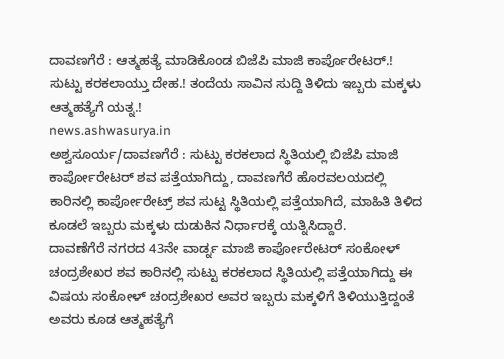ದಾವಣಗೆರೆ : ಆತ್ಮಹತ್ಯೆ ಮಾಡಿಕೊಂಡ ಬಿಜೆಪಿ ಮಾಜಿ ಕಾರ್ಪೊರೇಟರ್.! ಸುಟ್ಟು ಕರಕಲಾಯ್ತು ದೇಹ.! ತಂದೆಯ ಸಾವಿನ ಸುದ್ದಿ ತಿಳಿದು ಇಬ್ಬರು ಮಕ್ಕಳು ಆತ್ಮಹತ್ಯೆಗೆ ಯತ್ನ.!
news.ashwasurya.in
ಅಶ್ವಸೂರ್ಯ/ದಾವಣಗೆರೆ : ಸುಟ್ಟು ಕರಕಲಾದ ಸ್ಥಿತಿಯಲ್ಲಿ ಬಿಜೆಪಿ ಮಾಜಿ ಕಾರ್ಪೋರೇಟರ್ ಶವ ಪತ್ತೆಯಾಗಿದ್ದು, ದಾವಣಗೆರೆ ಹೊರವಲಯದಲ್ಲಿ ಕಾರಿನಲ್ಲಿ ಕಾರ್ಪೋರೇಟ್ರ್ ಶವ ಸುಟ್ಟ ಸ್ಥಿತಿಯಲ್ಲಿ ಪತ್ತೆಯಾಗಿದೆ, ಮಾಹಿತಿ ತಿಳಿದ ಕೂಡಲೆ ಇಬ್ಬರು ಮಕ್ಕಳು ದುಡುಕಿನ ನಿರ್ಧಾರಕ್ಕೆ ಯತ್ನಿಸಿದ್ದಾರೆ.
ದಾವಣೆಗೆರೆ ನಗರದ 43ನೇ ವಾರ್ಡ್ನ ಮಾಜಿ ಕಾರ್ಪೋರೇಟರ್ ಸಂಕೋಳ್ ಚಂದ್ರಶೇಖರ ಶವ ಕಾರಿನಲ್ಲಿ ಸುಟ್ಟು ಕರಕಲಾದ ಸ್ಥಿತಿಯಲ್ಲಿ ಪತ್ತೆಯಾಗಿದ್ದು ಈ ವಿಷಯ ಸಂಕೋಳ್ ಚಂದ್ರಶೇಖರ ಅವರ ಇಬ್ಬರು ಮಕ್ಕಳಿಗೆ ತಿಳಿಯುತ್ತಿದ್ದಂತೆ ಅವರು ಕೂಡ ಆತ್ಮಹತ್ಯೆಗೆ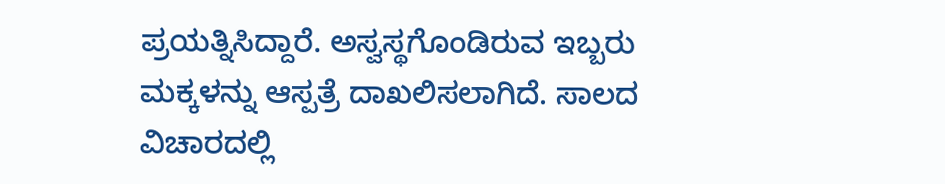ಪ್ರಯತ್ನಿಸಿದ್ದಾರೆ. ಅಸ್ವಸ್ಥಗೊಂಡಿರುವ ಇಬ್ಬರು ಮಕ್ಕಳನ್ನು ಆಸ್ಪತ್ರೆ ದಾಖಲಿಸಲಾಗಿದೆ. ಸಾಲದ ವಿಚಾರದಲ್ಲಿ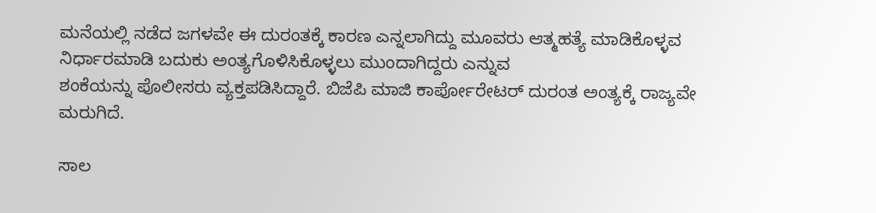ಮನೆಯಲ್ಲಿ ನಡೆದ ಜಗಳವೇ ಈ ದುರಂತಕ್ಕೆ ಕಾರಣ ಎನ್ನಲಾಗಿದ್ದು ಮೂವರು ಆತ್ಮಹತ್ಯೆ ಮಾಡಿಕೊಳ್ಳವ ನಿರ್ಧಾರಮಾಡಿ ಬದುಕು ಅಂತ್ಯಗೊಳಿಸಿಕೊಳ್ಳಲು ಮುಂದಾಗಿದ್ದರು ಎನ್ನುವ
ಶಂಕೆಯನ್ನು ಪೊಲೀಸರು ವ್ಯಕ್ತಪಡಿಸಿದ್ದಾರೆ. ಬಿಜೆಪಿ ಮಾಜಿ ಕಾರ್ಪೋರೇಟರ್ ದುರಂತ ಅಂತ್ಯಕ್ಕೆ ರಾಜ್ಯವೇ ಮರುಗಿದೆ.

ಸಾಲ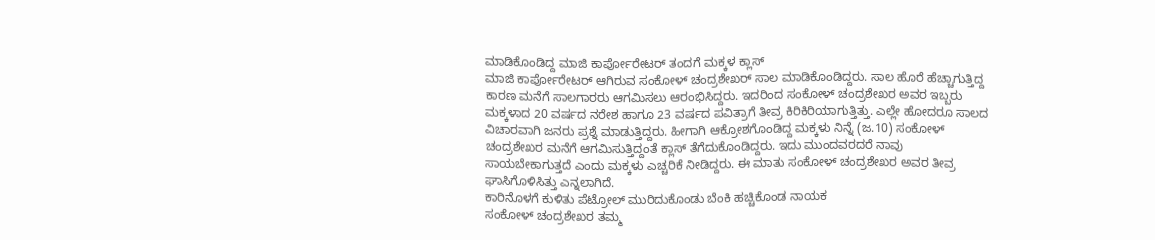ಮಾಡಿಕೊಂಡಿದ್ದ ಮಾಜಿ ಕಾರ್ಪೋರೇಟರ್ ತಂದಗೆ ಮಕ್ಕಳ ಕ್ಲಾಸ್
ಮಾಜಿ ಕಾರ್ಪೋರೇಟರ್ ಆಗಿರುವ ಸಂಕೋಳ್ ಚಂದ್ರಶೇಖರ್ ಸಾಲ ಮಾಡಿಕೊಂಡಿದ್ದರು. ಸಾಲ ಹೊರೆ ಹೆಚ್ಚಾಗುತ್ತಿದ್ದ ಕಾರಣ ಮನೆಗೆ ಸಾಲಗಾರರು ಆಗಮಿಸಲು ಆರಂಭಿಸಿದ್ದರು. ಇದರಿಂದ ಸಂಕೋಳ್ ಚಂದ್ರಶೇಖರ ಅವರ ಇಬ್ಬರು ಮಕ್ಕಳಾದ 20 ವರ್ಷದ ನರೇಶ ಹಾಗೂ 23 ವರ್ಷದ ಪವಿತ್ರಾಗೆ ತೀವ್ರ ಕಿರಿಕಿರಿಯಾಗುತ್ತಿತ್ತು. ಎಲ್ಲೇ ಹೋದರೂ ಸಾಲದ ವಿಚಾರವಾಗಿ ಜನರು ಪ್ರಶ್ನೆ ಮಾಡುತ್ತಿದ್ದರು. ಹೀಗಾಗಿ ಆಕ್ರೋಶಗೊಂಡಿದ್ದ ಮಕ್ಕಳು ನಿನ್ನೆ (ಜ.10) ಸಂಕೋಳ್ ಚಂದ್ರಶೇಖರ ಮನೆಗೆ ಆಗಮಿಸುತ್ತಿದ್ದಂತೆ ಕ್ಲಾಸ್ ತೆಗೆದುಕೊಂಡಿದ್ದರು. ಇದು ಮುಂದವರದರೆ ನಾವು ಸಾಯಬೇಕಾಗುತ್ತದೆ ಎಂದು ಮಕ್ಕಳು ಎಚ್ಚರಿಕೆ ನೀಡಿದ್ದರು. ಈ ಮಾತು ಸಂಕೋಳ್ ಚಂದ್ರಶೇಖರ ಅವರ ತೀವ್ರ ಘಾಸಿಗೊಳಿಸಿತ್ತು ಎನ್ನಲಾಗಿದೆ.
ಕಾರಿನೊಳಗೆ ಕುಳಿತು ಪೆಟ್ರೋಲ್ ಮುರಿದುಕೊಂಡು ಬೆಂಕಿ ಹಚ್ಚಿಕೊಂಡ ನಾಯಕ
ಸಂಕೋಳ್ ಚಂದ್ರಶೇಖರ ತಮ್ಮ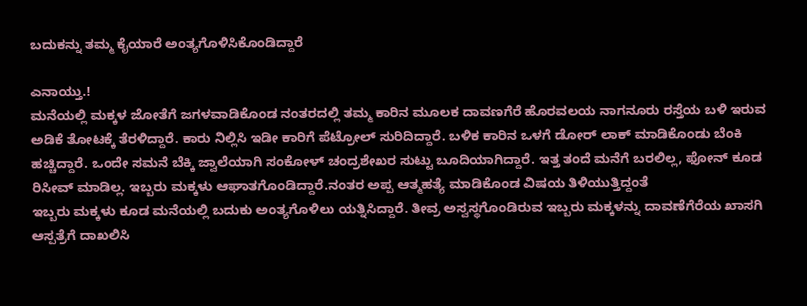ಬದುಕನ್ನು ತಮ್ಮ ಕೈಯಾರೆ ಅಂತ್ಯಗೊಳಿಸಿಕೊಂಡಿದ್ದಾರೆ

ಎನಾಯ್ತು.!
ಮನೆಯಲ್ಲಿ ಮಕ್ಕಳ ಜೋತೆಗೆ ಜಗಳವಾಡಿಕೊಂಡ ನಂತರದಲ್ಲಿ ತಮ್ಮ ಕಾರಿನ ಮೂಲಕ ದಾವಣಗೆರೆ ಹೊರವಲಯ ನಾಗನೂರು ರಸ್ತೆಯ ಬಳಿ ಇರುವ ಅಡಿಕೆ ತೋಟಕ್ಕೆ ತೆರಳಿದ್ದಾರೆ. ಕಾರು ನಿಲ್ಲಿಸಿ ಇಡೀ ಕಾರಿಗೆ ಪೆಟ್ರೋಲ್ ಸುರಿದಿದ್ದಾರೆ. ಬಳಿಕ ಕಾರಿನ ಒಳಗೆ ಡೋರ್ ಲಾಕ್ ಮಾಡಿಕೊಂಡು ಬೆಂಕಿ ಹಚ್ಚಿದ್ದಾರೆ. ಒಂದೇ ಸಮನೆ ಬೆಕ್ಕಿ ಜ್ವಾಲೆಯಾಗಿ ಸಂಕೋಳ್ ಚಂದ್ರಶೇಖರ ಸುಟ್ಟು ಬೂದಿಯಾಗಿದ್ದಾರೆ. ಇತ್ತ ತಂದೆ ಮನೆಗೆ ಬರಲಿಲ್ಲ, ಫೋನ್ ಕೂಡ ರಿಸೀವ್ ಮಾಡಿಲ್ಲ. ಇಬ್ಬರು ಮಕ್ಕಳು ಆಘಾತಗೊಂಡಿದ್ದಾರೆ.ನಂತರ ಅಪ್ಪ ಆತ್ಮಹತ್ಯೆ ಮಾಡಿಕೊಂಡ ವಿಷಯ ತಿಳಿಯುತ್ತಿದ್ದಂತೆ
ಇಬ್ಬರು ಮಕ್ಕಳು ಕೂಡ ಮನೆಯಲ್ಲಿ ಬದುಕು ಅಂತ್ಯಗೊಳಿಲು ಯತ್ನಿಸಿದ್ದಾರೆ. ತೀವ್ರ ಅಸ್ವಸ್ಥಗೊಂಡಿರುವ ಇಬ್ಬರು ಮಕ್ಕಳನ್ನು ದಾವಣೆಗೆರೆಯ ಖಾಸಗಿ ಆಸ್ಪತ್ರೆಗೆ ದಾಖಲಿಸಿ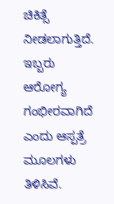ಚಿಕಿತ್ಸೆ ನೀಡಲಾಗುತ್ತಿದೆ. ಇಬ್ಬರು ಆರೋಗ್ಯ ಗಂಭೀರವಾಗಿದೆ ಎಂದು ಆಸ್ಪತ್ರೆ ಮೂಲಗಳು ತಿಳಿಸಿವೆ.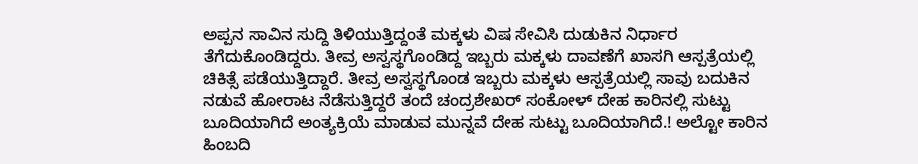ಅಪ್ಪನ ಸಾವಿನ ಸುದ್ದಿ ತಿಳಿಯುತ್ತಿದ್ದಂತೆ ಮಕ್ಕಳು ವಿಷ ಸೇವಿಸಿ ದುಡುಕಿನ ನಿರ್ಧಾರ ತೆಗೆದುಕೊಂಡಿದ್ದರು. ತೀವ್ರ ಅಸ್ವಸ್ಥಗೊಂಡಿದ್ದ ಇಬ್ಬರು ಮಕ್ಕಳು ದಾವಣೆಗೆ ಖಾಸಗಿ ಆಸ್ಪತ್ರೆಯಲ್ಲಿ ಚಿಕಿತ್ಸೆ ಪಡೆಯುತ್ತಿದ್ದಾರೆ. ತೀವ್ರ ಅಸ್ವಸ್ಥಗೊಂಡ ಇಬ್ಬರು ಮಕ್ಕಳು ಆಸ್ಪತ್ರೆಯಲ್ಲಿ ಸಾವು ಬದುಕಿನ ನಡುವೆ ಹೋರಾಟ ನೆಡೆಸುತ್ತಿದ್ದರೆ ತಂದೆ ಚಂದ್ರಶೇಖರ್ ಸಂಕೋಳ್ ದೇಹ ಕಾರಿನಲ್ಲಿ ಸುಟ್ಟು ಬೂದಿಯಾಗಿದೆ ಅಂತ್ಯಕ್ರಿಯೆ ಮಾಡುವ ಮುನ್ನವೆ ದೇಹ ಸುಟ್ಟು ಬೂದಿಯಾಗಿದೆ.! ಅಲ್ಟೋ ಕಾರಿನ ಹಿಂಬದಿ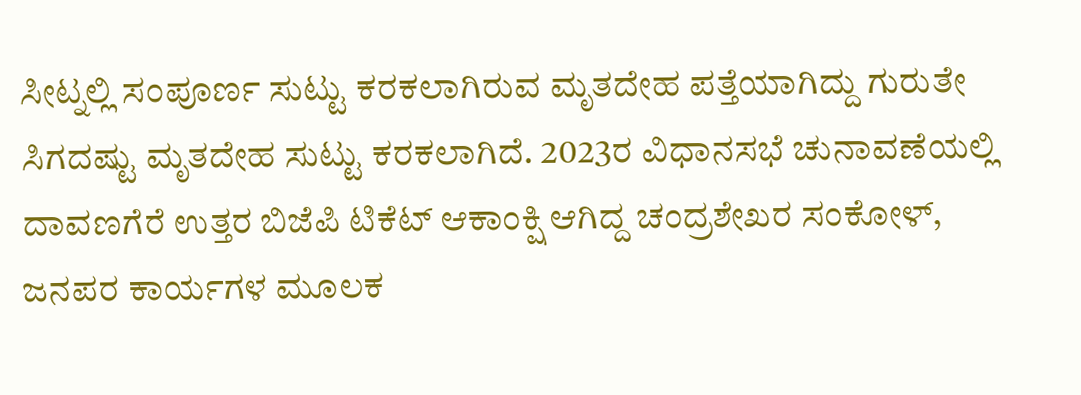ಸೀಟ್ನಲ್ಲಿ ಸಂಪೂರ್ಣ ಸುಟ್ಟು ಕರಕಲಾಗಿರುವ ಮೃತದೇಹ ಪತ್ತೆಯಾಗಿದ್ದು ಗುರುತೇ ಸಿಗದಷ್ಟು ಮೃತದೇಹ ಸುಟ್ಟು ಕರಕಲಾಗಿದೆ. 2023ರ ವಿಧಾನಸಭೆ ಚುನಾವಣೆಯಲ್ಲಿ ದಾವಣಗೆರೆ ಉತ್ತರ ಬಿಜೆಪಿ ಟಿಕೆಟ್ ಆಕಾಂಕ್ಷಿ ಆಗಿದ್ದ ಚಂದ್ರಶೇಖರ ಸಂಕೋಳ್, ಜನಪರ ಕಾರ್ಯಗಳ ಮೂಲಕ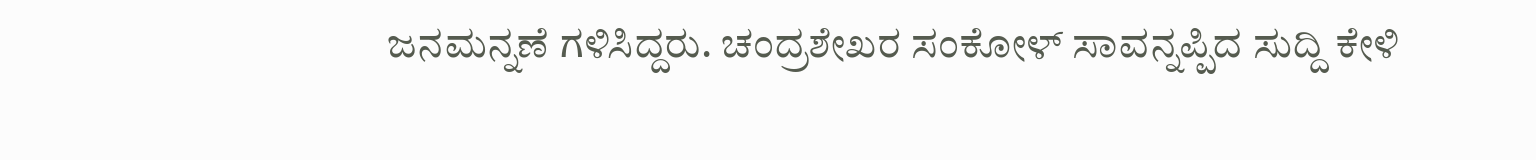ಜನಮನ್ನಣೆ ಗಳಿಸಿದ್ದರು. ಚಂದ್ರಶೇಖರ ಸಂಕೋಳ್ ಸಾವನ್ನಪ್ಪಿದ ಸುದ್ದಿ ಕೇಳಿ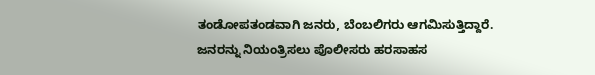ತಂಡೋಪತಂಡವಾಗಿ ಜನರು, ಬೆಂಬಲಿಗರು ಆಗಮಿಸುತ್ತಿದ್ದಾರೆ. ಜನರನ್ನು ನಿಯಂತ್ರಿಸಲು ಪೊಲೀಸರು ಹರಸಾಹಸ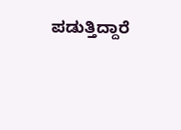ಪಡುತ್ತಿದ್ದಾರೆ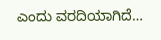ಎಂದು ವರದಿಯಾಗಿದೆ…